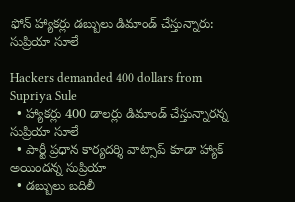ఫోన్ హ్యాకర్లు డబ్బులు డిమాండ్ చేస్తున్నారు: సుప్రియా సూలే

Hackers demanded 400 dollars from Supriya Sule
  • హ్యాకర్లు 400 డాలర్లు డిమాండ్ చేస్తున్నారన్న సుప్రియా సూలే
  • పార్టీ ప్రధాన కార్యదర్శి వాట్సాప్ కూడా హ్యాక్ అయిందన్న సుప్రియా
  • డబ్బులు బదిలీ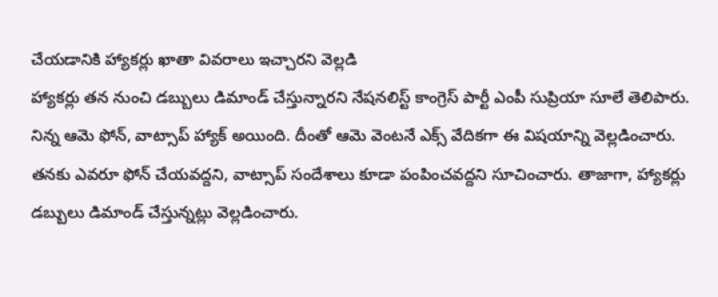చేయడానికి హ్యాకర్లు ఖాతా వివరాలు ఇచ్చారని వెల్లడి
హ్యాకర్లు తన నుంచి డబ్బులు డిమాండ్ చేస్తున్నారని నేషనలిస్ట్ కాంగ్రెస్ పార్టీ ఎంపీ సుప్రియా సూలే తెలిపారు. నిన్న ఆమె ఫోన్, వాట్సాప్ హ్యాక్ అయింది. దీంతో ఆమె వెంటనే ఎక్స్ వేదికగా ఈ విషయాన్ని వెల్లడించారు. తనకు ఎవరూ ఫోన్ చేయవద్దని, వాట్సాప్ సందేశాలు కూడా పంపించవద్దని సూచించారు. తాజాగా, హ్యాకర్లు డబ్బులు డిమాండ్ చేస్తున్నట్లు వెల్లడించారు.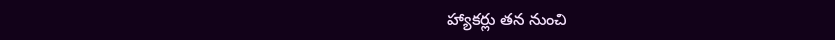హ్యాకర్లు తన నుంచి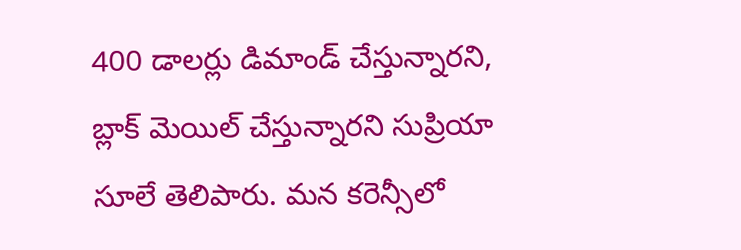400 డాలర్లు డిమాండ్ చేస్తున్నారని, బ్లాక్ మెయిల్ చేస్తున్నారని సుప్రియా సూలే తెలిపారు. మన కరెన్సీలో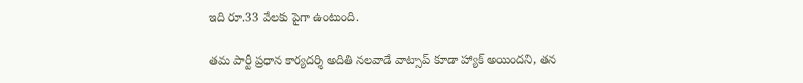ఇది రూ.33 వేలకు పైగా ఉంటుంది.

తమ పార్టీ ప్రధాన కార్యదర్శి అదితి నలవాడే వాట్సాప్ కూడా హ్యాక్ అయిందని, తన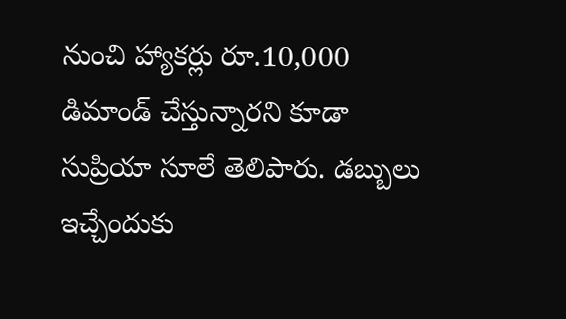నుంచి హ్యాకర్లు రూ.10,000 డిమాండ్ చేస్తున్నారని కూడా సుప్రియా సూలే తెలిపారు. డబ్బులు ఇచ్చేందుకు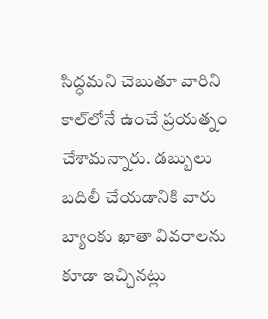సిద్ధమని చెబుతూ వారిని కాల్‌లోనే ఉంచే ప్రయత్నం చేశామన్నారు. డబ్బులు బదిలీ చేయడానికి వారు బ్యాంకు ఖాతా వివరాలను కూడా ఇచ్చినట్లు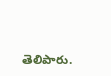తెలిపారు.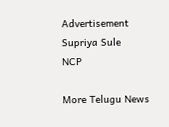Advertisement
Supriya Sule
NCP

More Telugu News